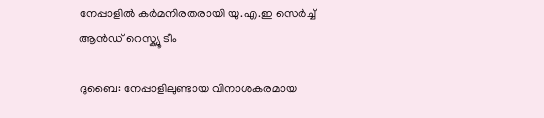നേപ്പാളിൽ കർമനിരതരായി യു.എ.ഇ സെർച്ച് ആൻഡ് റെസ്ക്യൂ ടീം

ദുബൈ: നേപ്പാളിലുണ്ടായ വിനാശകരമായ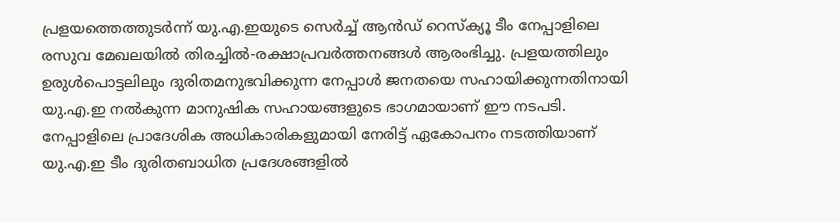പ്രളയത്തെത്തുടർന്ന് യു.എ.ഇയുടെ സെർച്ച് ആൻഡ് റെസ്ക്യൂ ടീം നേപ്പാളിലെ രസുവ മേഖലയിൽ തിരച്ചിൽ-രക്ഷാപ്രവർത്തനങ്ങൾ ആരംഭിച്ചു. പ്രളയത്തിലും ഉരുൾപൊട്ടലിലും ദുരിതമനുഭവിക്കുന്ന നേപ്പാൾ ജനതയെ സഹായിക്കുന്നതിനായി യു.എ.ഇ നൽകുന്ന മാനുഷിക സഹായങ്ങളുടെ ഭാഗമായാണ് ഈ നടപടി. നേപ്പാളിലെ പ്രാദേശിക അധികാരികളുമായി നേരിട്ട് ഏകോപനം നടത്തിയാണ് യു.എ.ഇ ടീം ദുരിതബാധിത പ്രദേശങ്ങളിൽ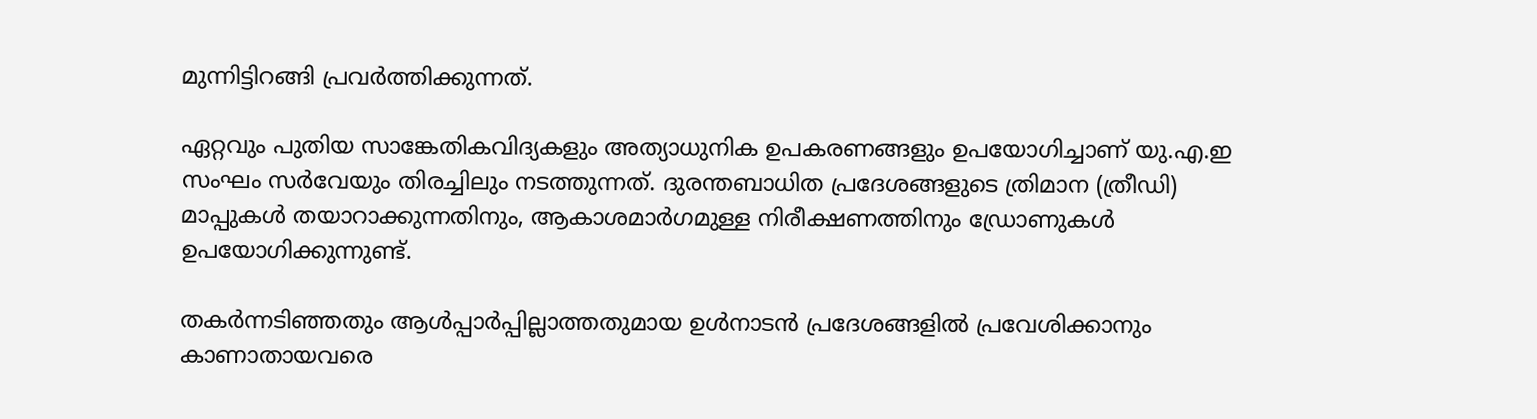മുന്നിട്ടിറങ്ങി പ്രവർത്തിക്കുന്നത്.

ഏറ്റവും പുതിയ സാങ്കേതികവിദ്യകളും അത്യാധുനിക ഉപകരണങ്ങളും ഉപയോഗിച്ചാണ് യു.എ.ഇ സംഘം സർവേയും തിരച്ചിലും നടത്തുന്നത്. ദുരന്തബാധിത പ്രദേശങ്ങളുടെ ത്രിമാന (ത്രീഡി) മാപ്പുകൾ തയാറാക്കുന്നതിനും, ആകാശമാർഗമുള്ള നിരീക്ഷണത്തിനും ഡ്രോണുകൾ ഉപയോഗിക്കുന്നുണ്ട്.

തകർന്നടിഞ്ഞതും ആൾപ്പാർപ്പില്ലാത്തതുമായ ഉൾനാടൻ പ്രദേശങ്ങളിൽ പ്രവേശിക്കാനും കാണാതായവരെ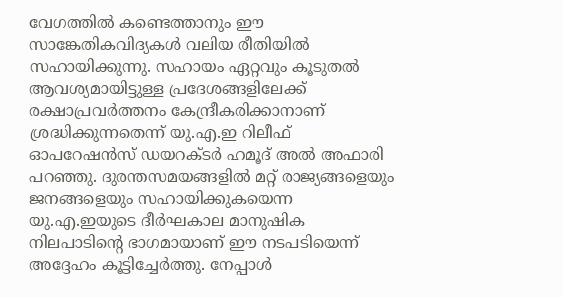വേഗത്തിൽ കണ്ടെത്താനും ഈ സാങ്കേതികവിദ്യകൾ വലിയ രീതിയിൽ സഹായിക്കുന്നു. സഹായം ഏറ്റവും കൂടുതൽ ആവശ്യമായിട്ടുള്ള പ്രദേശങ്ങളിലേക്ക് രക്ഷാപ്രവർത്തനം കേന്ദ്രീകരിക്കാനാണ് ശ്രദ്ധിക്കുന്നതെന്ന് യു.എ.ഇ റിലീഫ് ഓപറേഷൻസ് ഡയറക്ടർ ഹമൂദ് അൽ അഫാരി പറഞ്ഞു. ദുരന്തസമയങ്ങളിൽ മറ്റ് രാജ്യങ്ങളെയും ജനങ്ങളെയും സഹായിക്കുകയെന്ന യു.എ.ഇയുടെ ദീർഘകാല മാനുഷിക നിലപാടിന്‍റെ ഭാഗമായാണ് ഈ നടപടിയെന്ന് അദ്ദേഹം കൂട്ടിച്ചേർത്തു. നേപ്പാൾ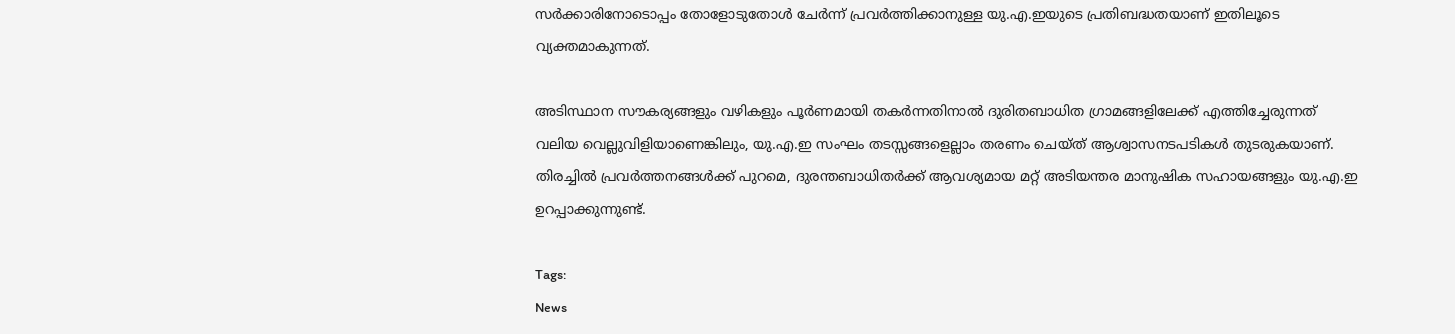സർക്കാരിനോടൊപ്പം തോളോടുതോൾ ചേർന്ന് പ്രവർത്തിക്കാനുള്ള യു.എ.ഇയുടെ പ്രതിബദ്ധതയാണ് ഇതിലൂടെ വ്യക്തമാകുന്നത്.

അടിസ്ഥാന സൗകര്യങ്ങളും വഴികളും പൂർണമായി തകർന്നതിനാൽ ദുരിതബാധിത ഗ്രാമങ്ങളിലേക്ക് എത്തിച്ചേരുന്നത് വലിയ വെല്ലുവിളിയാണെങ്കിലും, യു.എ.ഇ സംഘം തടസ്സങ്ങളെല്ലാം തരണം ചെയ്ത് ആശ്വാസനടപടികൾ തുടരുകയാണ്. തിരച്ചിൽ പ്രവർത്തനങ്ങൾക്ക് പുറമെ, ദുരന്തബാധിതർക്ക് ആവശ്യമായ മറ്റ് അടിയന്തര മാനുഷിക സഹായങ്ങളും യു.എ.ഇ ഉറപ്പാക്കുന്നുണ്ട്.

Tags:
News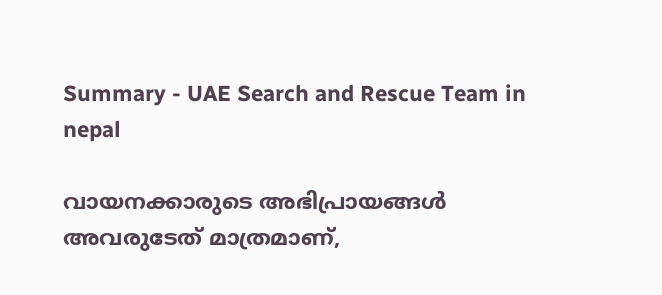Summary - UAE Search and Rescue Team in nepal

വായനക്കാരുടെ അഭിപ്രായങ്ങള്‍ അവരുടേത് മാത്രമാണ്,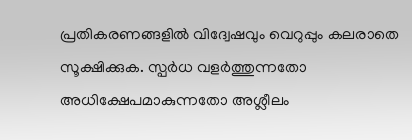പ്രതികരണങ്ങളിൽ വിദ്വേഷവും വെറുപ്പും കലരാതെ സൂക്ഷിക്കുക. സ്പർധ വളർത്തുന്നതോ അധിക്ഷേപമാകുന്നതോ അശ്ലീലം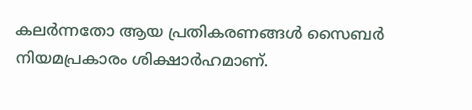കലർന്നതോ ആയ പ്രതികരണങ്ങൾ സൈബർ നിയമപ്രകാരം ശിക്ഷാർഹമാണ്.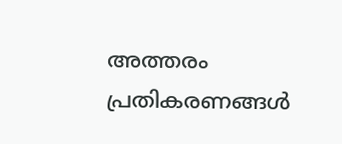അത്തരം പ്രതികരണങ്ങൾ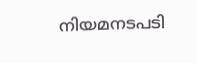നിയമനടപടി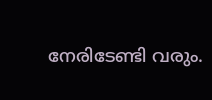നേരിടേണ്ടി വരും.